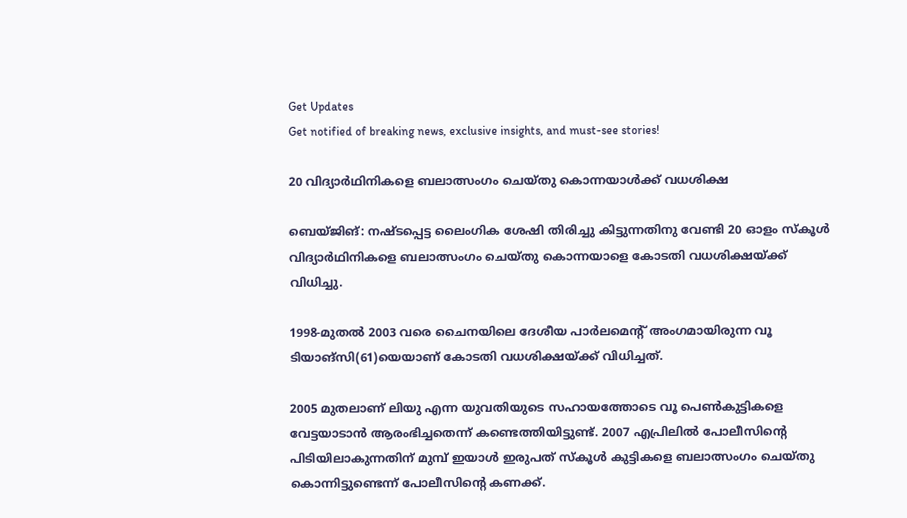Get Updates
Get notified of breaking news, exclusive insights, and must-see stories!

20 വിദ്യാര്‍ഥിനികളെ ബലാത്സംഗം ചെയ്‌തു കൊന്നയാള്‍ക്ക്‌ വധശിക്ഷ

ബെയ്‌ജിങ്‌: നഷ്ടപ്പെട്ട ലൈംഗിക ശേഷി തിരിച്ചു കിട്ടുന്നതിനു വേണ്ടി 20 ഓളം സ്‌കൂള്‍ വിദ്യാര്‍ഥിനികളെ ബലാത്സംഗം ചെയ്‌തു കൊന്നയാളെ കോടതി വധശിക്ഷയ്‌ക്ക്‌ വിധിച്ചു.

1998-മുതല്‍ 2003 വരെ ചൈനയിലെ ദേശീയ പാര്‍ലമെന്റ്‌ അംഗമായിരുന്ന വൂ ടിയാങ്സി(61)യെയാണ്‌ കോടതി വധശിക്ഷയ്‌ക്ക്‌ വിധിച്ചത്‌.

2005 മുതലാണ്‌ ലിയു എന്ന യുവതിയുടെ സഹായത്തോടെ വൂ പെണ്‍കുട്ടികളെ വേട്ടയാടാന്‍ ആരംഭിച്ചതെന്ന്‌ കണ്ടെത്തിയിട്ടുണ്ട്‌. 2007 എപ്രിലില്‍ പോലീസിന്റെ പിടിയിലാകുന്നതിന്‌ മുമ്പ്‌ ഇയാള്‍ ഇരുപത്‌ സ്‌കൂള്‍ കുട്ടികളെ ബലാത്സംഗം ചെയ്‌തു കൊന്നിട്ടുണ്ടെന്ന്‌ പോലീസിന്റെ കണക്ക്‌.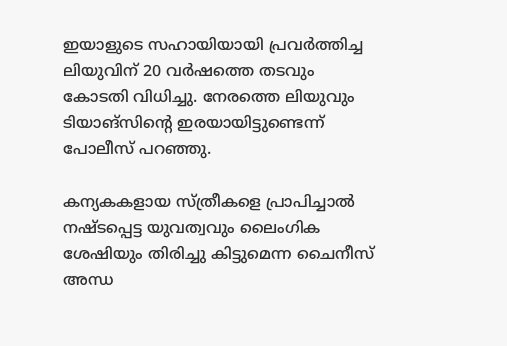ഇയാളുടെ സഹായിയായി പ്രവര്‍ത്തിച്ച ലിയുവിന്‌ 20 വര്‍ഷത്തെ തടവും കോടതി വിധിച്ചു. നേരത്തെ ലിയുവും ടിയാങ്സിന്‍റെ ഇരയായിട്ടുണ്ടെന്ന് പോലീസ്‌ പറഞ്ഞു.

കന്യകകളായ സ്‌ത്രീകളെ പ്രാപിച്ചാല്‍ നഷ്ടപ്പെട്ട യുവത്വവും ലൈംഗിക ശേഷിയും തിരിച്ചു കിട്ടുമെന്ന ചൈനീസ് അന്ധ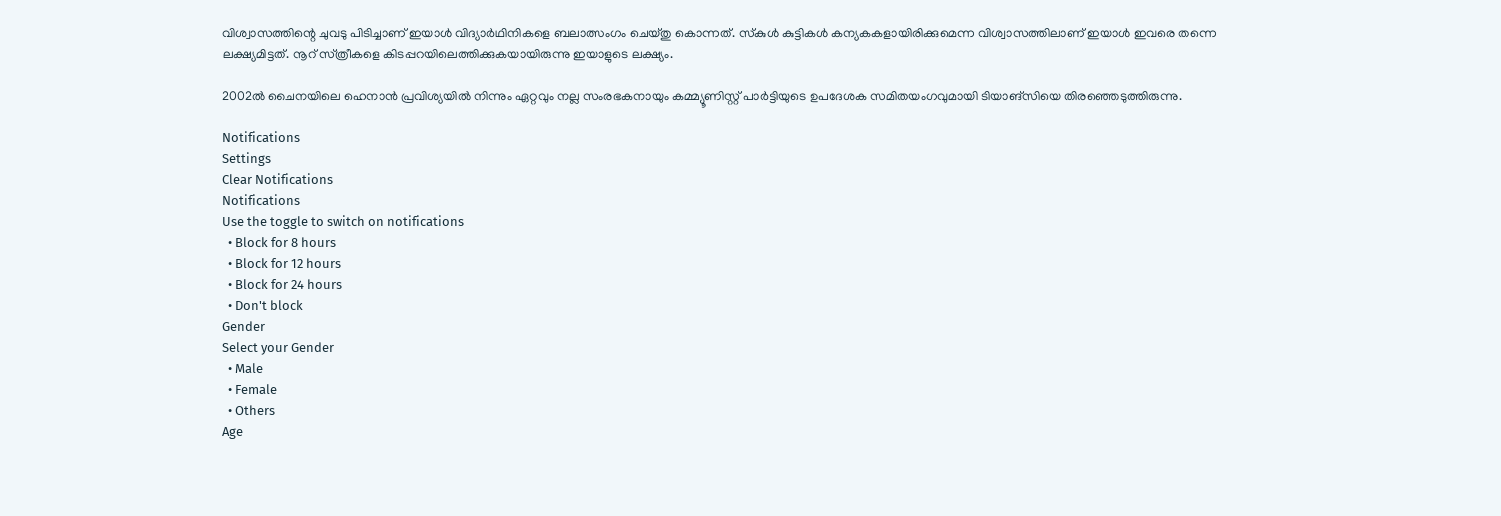വിശ്വാസത്തിന്റെ ചുവടു പിടിച്ചാണ്‌ ഇയാള്‍ വിദ്യാര്‍ഥിനികളെ ബലാത്സംഗം ചെയ്‌തു കൊന്നത്‌. സ്‌കുള്‍ കുട്ടികള്‍ കന്യകകളായിരിക്കുമെന്ന വിശ്വാസത്തിലാണ്‌ ഇയാള്‍ ഇവരെ തന്നെ ലക്ഷ്യമിട്ടത്‌. നൂറ്‌ സ്‌ത്രീകളെ കിടപ്പറയിലെത്തിക്കുകയായിരുന്നു ഇയാളുടെ ലക്ഷ്യം.

2002ല്‍ ചൈനയിലെ ഹെനാന്‍ പ്രവിശ്യയില്‍ നിന്നും ഏറ്റവും നല്ല സംരഭകനായും കമ്മ്യൂണിസ്റ്റ്‌ പാര്‍ട്ടിയുടെ ഉപദേശക സമിതയംഗവുമായി ടിയാങ്സിയെ തിരഞ്ഞെടുത്തിരുന്നു.

Notifications
Settings
Clear Notifications
Notifications
Use the toggle to switch on notifications
  • Block for 8 hours
  • Block for 12 hours
  • Block for 24 hours
  • Don't block
Gender
Select your Gender
  • Male
  • Female
  • Others
Age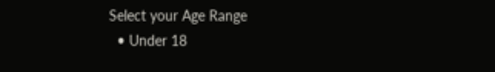Select your Age Range
  • Under 18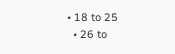• 18 to 25
  • 26 to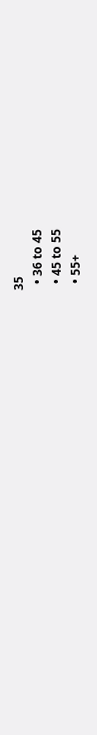35
  • 36 to 45
  • 45 to 55
  • 55+